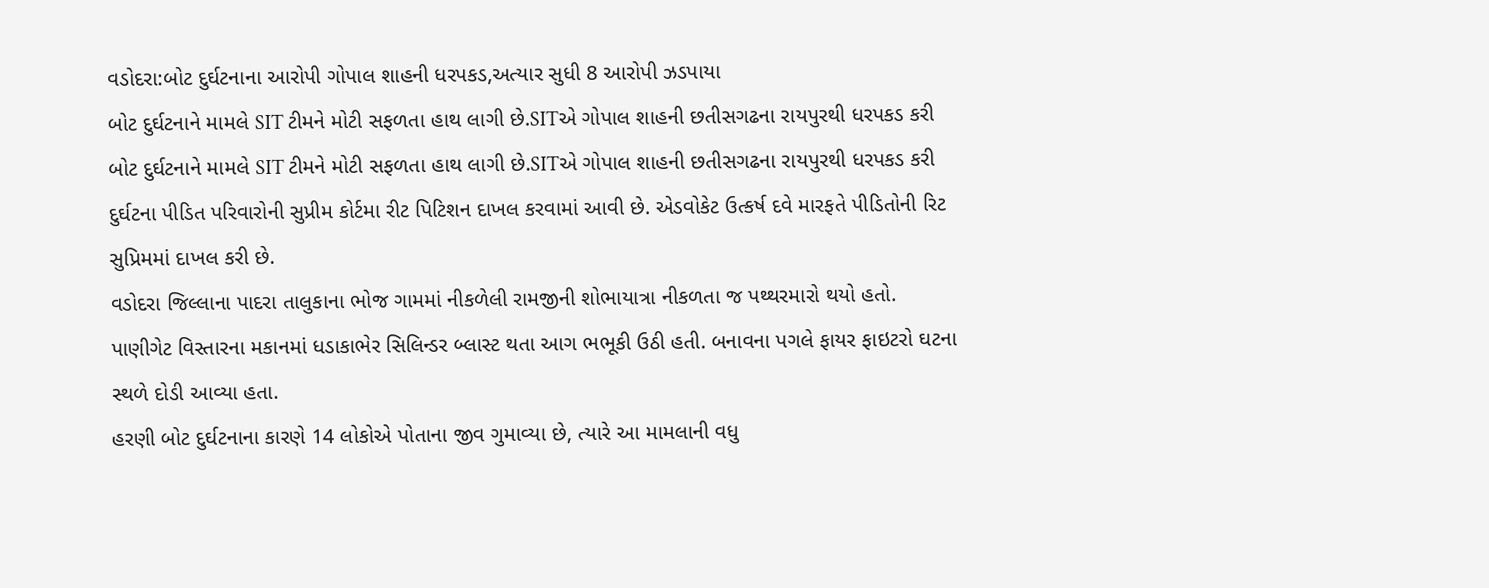વડોદરા:બોટ દુર્ઘટનાના આરોપી ગોપાલ શાહની ધરપકડ,અત્યાર સુધી 8 આરોપી ઝડપાયા
બોટ દુર્ઘટનાને મામલે SIT ટીમને મોટી સફળતા હાથ લાગી છે.SITએ ગોપાલ શાહની છતીસગઢના રાયપુરથી ધરપકડ કરી
બોટ દુર્ઘટનાને મામલે SIT ટીમને મોટી સફળતા હાથ લાગી છે.SITએ ગોપાલ શાહની છતીસગઢના રાયપુરથી ધરપકડ કરી
દુર્ઘટના પીડિત પરિવારોની સુપ્રીમ કોર્ટમા રીટ પિટિશન દાખલ કરવામાં આવી છે. એડવોકેટ ઉત્કર્ષ દવે મારફતે પીડિતોની રિટ સુપ્રિમમાં દાખલ કરી છે.
વડોદરા જિલ્લાના પાદરા તાલુકાના ભોજ ગામમાં નીકળેલી રામજીની શોભાયાત્રા નીકળતા જ પથ્થરમારો થયો હતો.
પાણીગેટ વિસ્તારના મકાનમાં ધડાકાભેર સિલિન્ડર બ્લાસ્ટ થતા આગ ભભૂકી ઉઠી હતી. બનાવના પગલે ફાયર ફાઇટરો ઘટના સ્થળે દોડી આવ્યા હતા.
હરણી બોટ દુર્ઘટનાના કારણે 14 લોકોએ પોતાના જીવ ગુમાવ્યા છે, ત્યારે આ મામલાની વધુ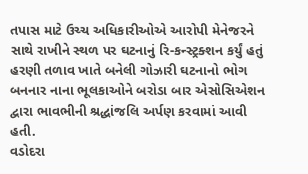તપાસ માટે ઉચ્ચ અધિકારીઓએ આરોપી મેનેજરને સાથે રાખીને સ્થળ પર ઘટનાનું રિ-કન્સ્ટ્રક્શન કર્યું હતું
હરણી તળાવ ખાતે બનેલી ગોઝારી ઘટનાનો ભોગ બનનાર નાના ભૂલકાઓને બરોડા બાર એસોસિએશન દ્વારા ભાવભીની શ્રદ્ધાંજલિ અર્પણ કરવામાં આવી હતી.
વડોદરા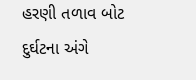હરણી તળાવ બોટ દુર્ઘટના અંગે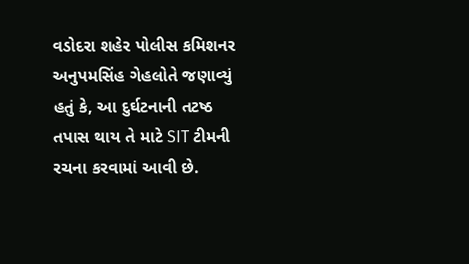વડોદરા શહેર પોલીસ કમિશનર અનુપમસિંહ ગેહલોતે જણાવ્યું હતું કે, આ દુર્ઘટનાની તટષ્ઠ તપાસ થાય તે માટે SIT ટીમની રચના કરવામાં આવી છે.